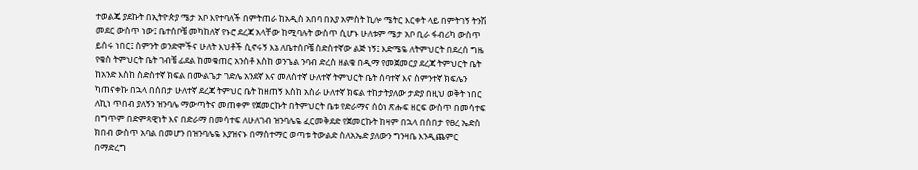ተወልጄ ያደኩት በኢትዮጵያ ሜታ አቦ እየተባለች በምትጠራ ከአዲስ አበባ በአያ አምስት ኪሎ ሜትር እርቀት ላይ በምትገኝ ትንሽ መደር ውስጥ ነው፤ ቤተሰቦቼ መካከለኛ የኑሮ ደረጃ አላቸው ከሚባሉት ውስጥ ሲሆኑ ሁለቱም ሜታ አቦ ቢራ ፋብሪካ ውስጥ ይሰሩ ነበር፤ ስምንት ወንድሞችና ሁለት እህቶች ሲኖሩኝ እኔ ለቤተሰቦቼ ስድስተኛው ልጅ ነኝ፤ እድሜዬ ለትምህርት በደረሰ ግዜ የቄስ ትምህርት ቤት ገብቼ ፊደል ከመቁጠር አንስቶ እስከ ወንጌል ንባብ ድረስ ዘልቄ በዲማ የመጀመርያ ደረጃ ትምህርት ቤት ከአንድ እስከ ስድስተኛ ክፍል በሙልጌታ ገድሌ አንደኛ እና መለስተኛ ሁለተኛ ትምህርት ቤት ሰባተኛ እና ስምንተኛ ክፍሌን ካጠናቀኩ በኋላ በሰበታ ሁለተኛ ደረጃ ትምህር ቤት ከዘጠኝ እስከ አስራ ሁለተኛ ክፍል ተከታትያለው ታድያ በዚህ ወቅት ነበር ለኪነ ጥበብ ያለኝን ዝንባሌ ማውጣትና መጠቀም የጀመርኩት በትምህርት ቤቱ የድራማና ሰዕነ ጽሑፍ ዘርፍ ውስጥ በመሳተፍ በግጥም በድምጻዊነት እና በድራማ በመሳተፍ ለሁለገብ ዝንባሌዬ ፈርመቅደድ የጀመርኩት ከዛም በኋላ በሰበታ የፀረ ኤድስ ክበብ ውስጥ አባል በመሆን በዝንባሌዬ እያዝናኑ በማስተማር ወጣቱ ትውልድ ስለአኤድ ያለውን ግንዛቤ እንዲጨምር በማድረግ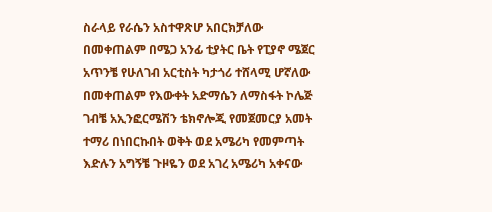ስራላይ የራሴን አስተዋጽሆ አበርክቻለው በመቀጠልም በሜጋ አንፊ ቲያትር ቤት የፒያኖ ሜጀር አጥንቼ የሁለገብ አርቲስት ካታጎሪ ተሸላሚ ሆኛለው በመቀጠልም የእውቀት አድማሴን ለማስፋት ኮሌጅ ገብቼ አኢንፎርሜሽን ቴክኖሎጂ የመጀመርያ አመት ተማሪ በነበርኩበት ወቅት ወደ አሜሪካ የመምጣት እድሉን አግኝቼ ጉዞዬን ወደ አገረ አሜሪካ አቀናው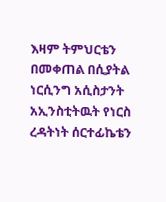እዛም ትምህርቴን በመቀጠል በሲያትል ነርሲንግ አሲስታንት አኢንስቲትዉት የነርስ ረዳትነት ሰርተፊኬቴን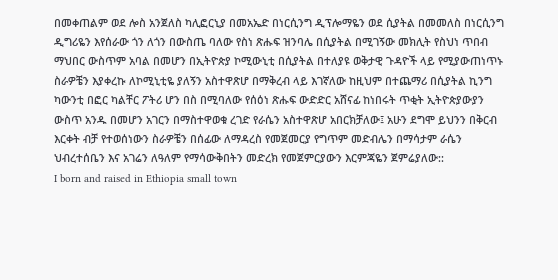በመቀጠልም ወደ ሎስ አንጀለስ ካሊፎርኒያ በመአኤድ በነርሲንግ ዲፕሎማዬን ወደ ሲያትል በመመለስ በነርሲንግ ዲግሪዬን እየሰራው ጎን ለጎን በውስጤ ባለው የስነ ጽሑፍ ዝንባሌ በሲያትል በሚገኝው መክሊት የስህነ ጥበብ ማህበር ውስጥም አባል በመሆን በኢትዮጵያ ኮሚውኒቲ በሲያትል በተለያዩ ወቅታዊ ጉዳዮች ላይ የሚያውጠነጥኑ ስራዎቼን እያቀረኩ ለኮሚኒቲዬ ያለኝን አስተዋጽሆ በማቅረብ ላይ እገኛለው ከዚህም በተጨማሪ በሲያትል ኪንግ ካውንቲ በፎር ካልቸር ፖትሪ ሆን በስ በሚባለው የሰዕነ ጽሑፍ ውድድር አሸናፊ ከነበሩት ጥቂት ኢትዮጵያውያን ውስጥ አንዱ በመሆን አገርን በማስተዋወቁ ረገድ የራሴን አስተዋጽሆ አበርክቻለው፤ አሁን ደግሞ ይህንን በቅርብ እርቀት ብቻ የተወሰነውን ስራዎቼን በሰፊው ለማዳረስ የመጀመርያ የግጥም መድብሌን በማሳታም ራሴን ህብረተሰቤን እና አገሬን ለዓለም የማሳውቅበትን መድረክ የመጀምርያውን እርምጃዬን ጀምሬያለው::
I born and raised in Ethiopia small town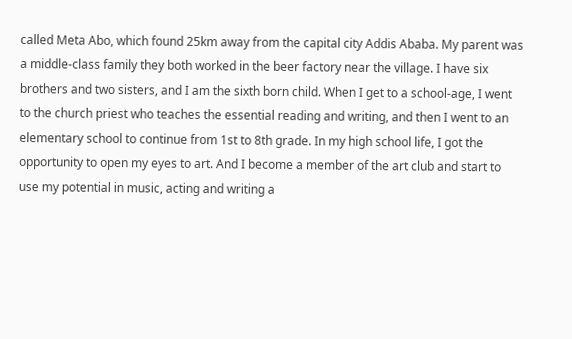called Meta Abo, which found 25km away from the capital city Addis Ababa. My parent was a middle-class family they both worked in the beer factory near the village. I have six brothers and two sisters, and I am the sixth born child. When I get to a school-age, I went to the church priest who teaches the essential reading and writing, and then I went to an elementary school to continue from 1st to 8th grade. In my high school life, I got the opportunity to open my eyes to art. And I become a member of the art club and start to use my potential in music, acting and writing a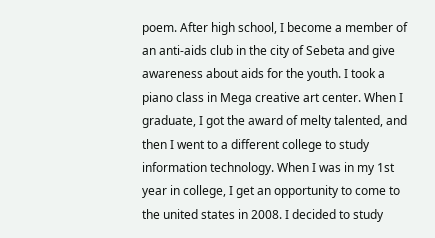poem. After high school, I become a member of an anti-aids club in the city of Sebeta and give awareness about aids for the youth. I took a piano class in Mega creative art center. When I graduate, I got the award of melty talented, and then I went to a different college to study information technology. When I was in my 1st year in college, I get an opportunity to come to the united states in 2008. I decided to study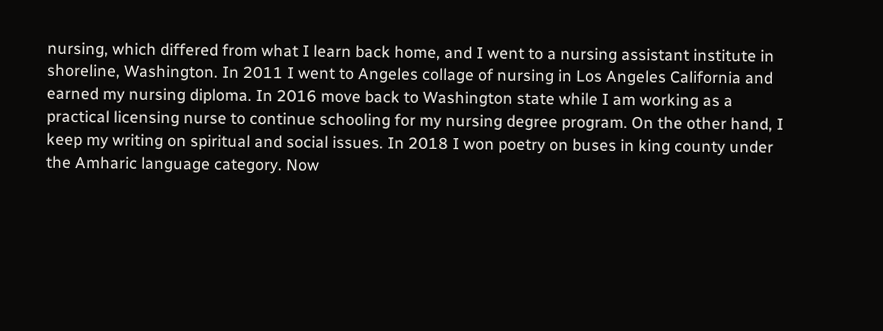nursing, which differed from what I learn back home, and I went to a nursing assistant institute in shoreline, Washington. In 2011 I went to Angeles collage of nursing in Los Angeles California and earned my nursing diploma. In 2016 move back to Washington state while I am working as a practical licensing nurse to continue schooling for my nursing degree program. On the other hand, I keep my writing on spiritual and social issues. In 2018 I won poetry on buses in king county under the Amharic language category. Now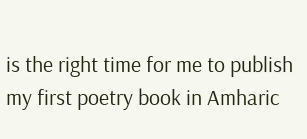is the right time for me to publish my first poetry book in Amharic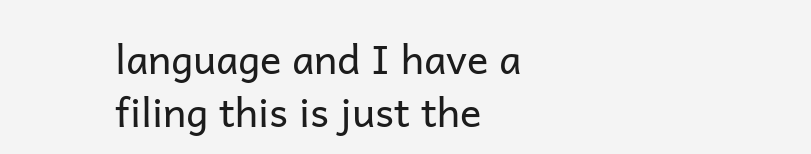language and I have a filing this is just the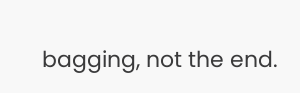bagging, not the end.